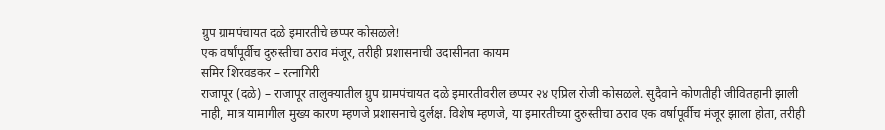ग्रुप ग्रामपंचायत दळे इमारतीचे छप्पर कोसळले!
एक वर्षांपूर्वीच दुरुस्तीचा ठराव मंजूर, तरीही प्रशासनाची उदासीनता कायम
समिर शिरवडकर – रत्नागिरी
राजापूर (दळे) – राजापूर तालुक्यातील ग्रुप ग्रामपंचायत दळे इमारतीवरील छप्पर २४ एप्रिल रोजी कोसळले. सुदैवाने कोणतीही जीवितहानी झाली नाही, मात्र यामागील मुख्य कारण म्हणजे प्रशासनाचे दुर्लक्ष. विशेष म्हणजे, या इमारतीच्या दुरुस्तीचा ठराव एक वर्षापूर्वीच मंजूर झाला होता, तरीही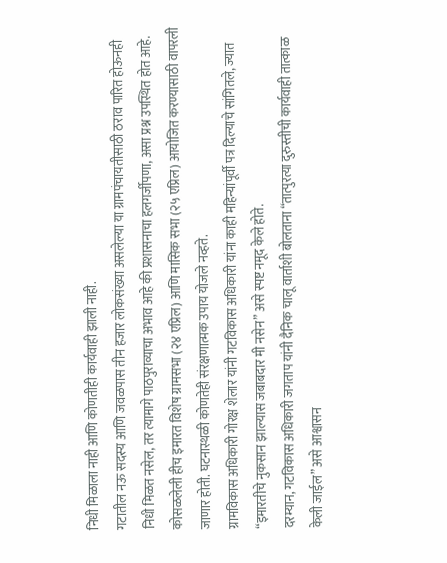निधी मिळाला नाही आणि कोणतीही कार्यवाही झाली नाही.
गटातील नऊ सदस्य आणि जवळपास तीन हजार लोकसंख्या असलेल्या या ग्रामपंचायतीसाठी ठराव पारित होऊनही निधी मिळत नसेल, तर त्यामागे पाठपुराव्याचा अभाव आहे की प्रशासनाचा हलगर्जीपणा, असा प्रश्न उपस्थित होत आहे.
कोसळलेली हीच इमारत विशेष ग्रामसभा (२४ एप्रिल) आणि मासिक सभा (२५ एप्रिल) आयोजित करण्यासाठी वापरली जाणार होती. घटनास्थळी कोणतेही संरक्षणात्मक उपाय योजले नव्हते.
ग्रामविकास अधिकारी गोरक्ष शेलार यांनी गटविकास अधिकारी यांना काही महिन्यांपूर्वी पत्र दिल्याचे सांगितले, ज्यात “इमारतीचे नुकसान झाल्यास जबाबदार मी नसेन” असे स्पष्ट नमूद केले होते.
दरम्यान, गटविकास अधिकारी जगताप यांनी दैनिक चालू वार्ताशी बोलताना “तात्पुरत्या दुरुस्तीची कार्यवाही तात्काळ केली जाईल” असे आश्वासन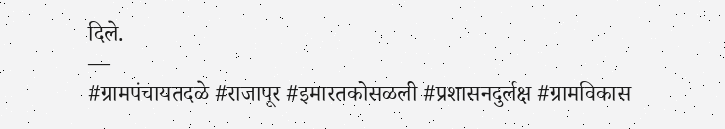दिले.
—
#ग्रामपंचायतदळे #राजापूर #इमारतकोसळली #प्रशासनदुर्लक्ष #ग्रामविकास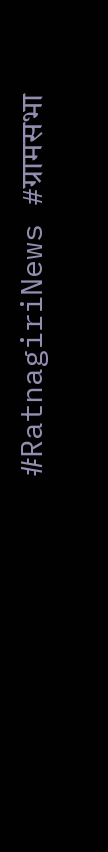#RatnagiriNews #ग्रामसभा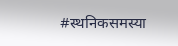#स्थनिकसमस्या